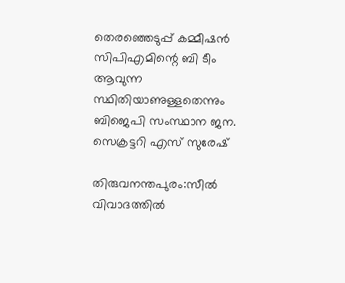തെരഞ്ഞെടുപ്പ് കമ്മീഷൻ സിപിഎമിന്റെ ബി ടീം ആവുന്ന സ്ഥിതിയാണുള്ളതെന്നും ബിജെപി സംസ്ഥാന ജന. സെക്രട്ടറി എസ് സുരേഷ്

തിരുവനന്തപുരം:സീൽ വിവാദത്തിൽ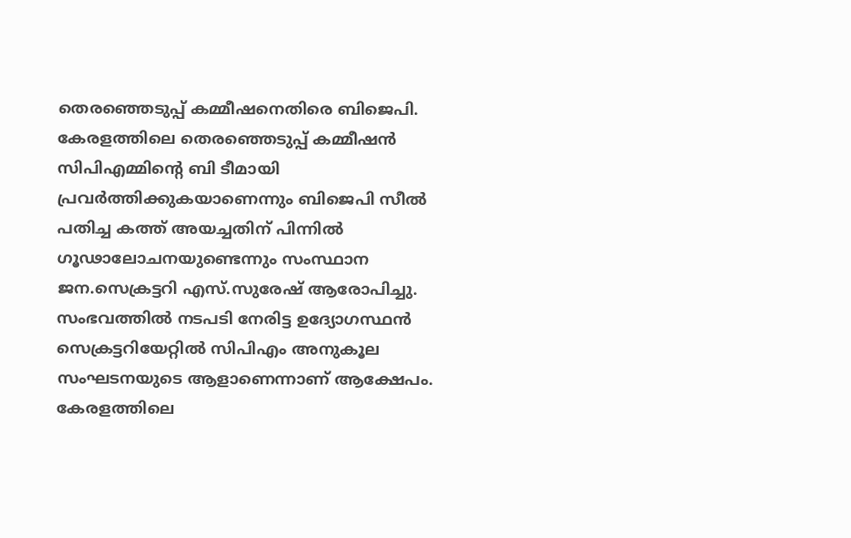തെരഞ്ഞെടുപ്പ് കമ്മീഷനെതിരെ ബിജെപി. കേരളത്തിലെ തെരഞ്ഞെടുപ്പ് കമ്മീഷൻ സിപിഎമ്മിന്‍റെ ബി ടീമായി പ്രവർത്തിക്കുകയാണെന്നും ബിജെപി സീൽ പതിച്ച കത്ത് അയച്ചതിന് പിന്നിൽ ഗൂഢാലോചനയുണ്ടെന്നും സംസ്ഥാന ജന.സെക്രട്ടറി എസ്.സുരേഷ് ആരോപിച്ചു. സംഭവത്തിൽ നടപടി നേരിട്ട ഉദ്യോഗസ്ഥൻ സെക്രട്ടറിയേറ്റിൽ സിപിഎം അനുകൂല സംഘടനയുടെ ആളാണെന്നാണ് ആക്ഷേപം. കേരളത്തിലെ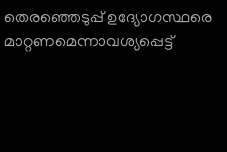തെരഞ്ഞെടുപ്പ് ഉദ്യോഗസ്ഥരെ മാറ്റണമെന്നാവശ്യപ്പെട്ട്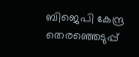ബിജെപി കേന്ദ്ര തെരഞ്ഞെടുപ്പ്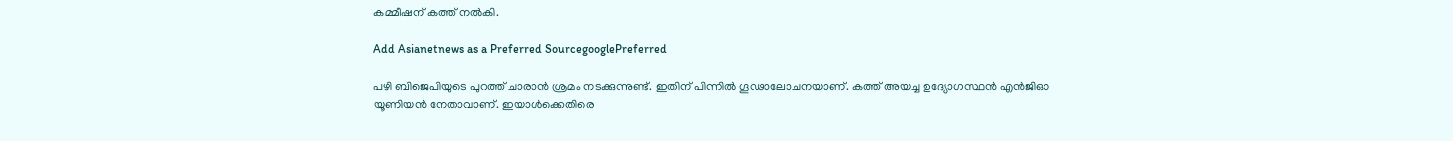കമ്മീഷന് കത്ത് നൽകി.

Add Asianetnews as a Preferred SourcegooglePreferred

പഴി ബിജെപിയുടെ പുറത്ത് ചാരാൻ ശ്രമം നടക്കുന്നുണ്ട്. ഇതിന് പിന്നിൽ ഗൂഢാലോചനയാണ്. കത്ത് അയച്ച ഉദ്യോഗസ്ഥൻ എൻജിഓ യൂണിയൻ നേതാവാണ്. ഇയാൾക്കെതിരെ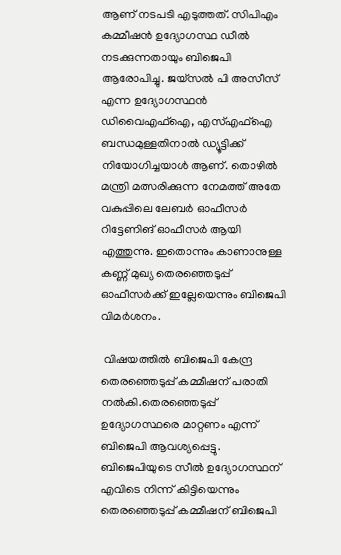ആണ് നടപടി എടുത്തത്. സിപിഎം കമ്മീഷൻ ഉദ്യോഗസ്ഥ ഡീൽ നടക്കുന്നതായും ബിജെപി ആരോപിച്ചു. ജയ്സൽ പി അസീസ് എന്ന ഉദ്യോഗസ്ഥൻ ഡിവൈഎഫ്ഐ, എസ്എഫ്ഐ ബന്ധമുള്ളതിനാൽ ഡ്യൂട്ടിക്ക് നിയോഗിച്ചയാൾ ആണ്. തൊഴിൽ മന്ത്രി മത്സരിക്കുന്ന നേമത്ത് അതേ വകുപ്പിലെ ലേബർ ഓഫീസർ റിട്ടേണിങ് ഓഫീസർ ആയി എത്തുന്നു. ഇതൊന്നും കാണാനുള്ള കണ്ണ് മുഖ്യ തെരഞ്ഞെടുപ്പ് ഓഫീസർക്ക് ഇല്ലേയെന്നും ബിജെപി വിമർശനം.

 വിഷയത്തിൽ ബിജെപി കേന്ദ്ര തെരഞ്ഞെടുപ്പ് കമ്മീഷന് പരാതി നൽകി.തെരഞ്ഞെടുപ്പ് ഉദ്യോഗസ്ഥരെ മാറ്റണം എന്ന് ബിജെപി ആവശ്യപ്പെട്ടു. ബിജെപിയുടെ സീൽ ഉദ്യോഗസ്ഥന് എവിടെ നിന്ന് കിട്ടിയെന്നും തെരഞ്ഞെടുപ്പ് കമ്മീഷന് ബിജെപി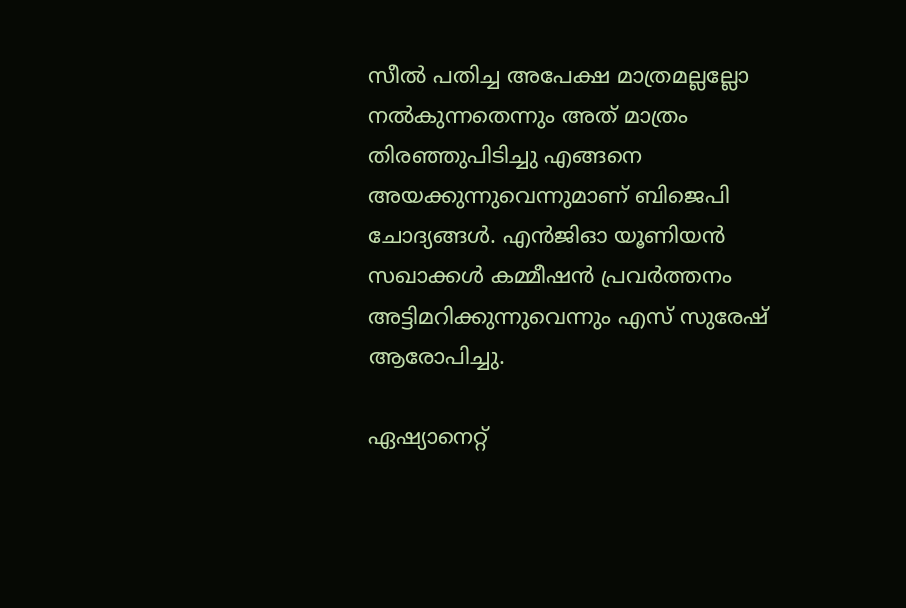സീൽ പതിച്ച അപേക്ഷ മാത്രമല്ലല്ലോ നൽകുന്നതെന്നും അത് മാത്രം തിരഞ്ഞുപിടിച്ചു എങ്ങനെ അയക്കുന്നുവെന്നുമാണ് ബിജെപി ചോദ്യങ്ങൾ. എൻജിഓ യൂണിയൻ സഖാക്കൾ കമ്മീഷൻ പ്രവർത്തനം അട്ടിമറിക്കുന്നുവെന്നും എസ് സുരേഷ് ആരോപിച്ചു.

ഏഷ്യാനെറ്റ്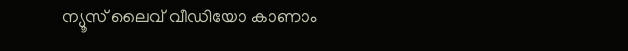ന്യൂസ് ലൈവ് വീഡിയോ കാണാം